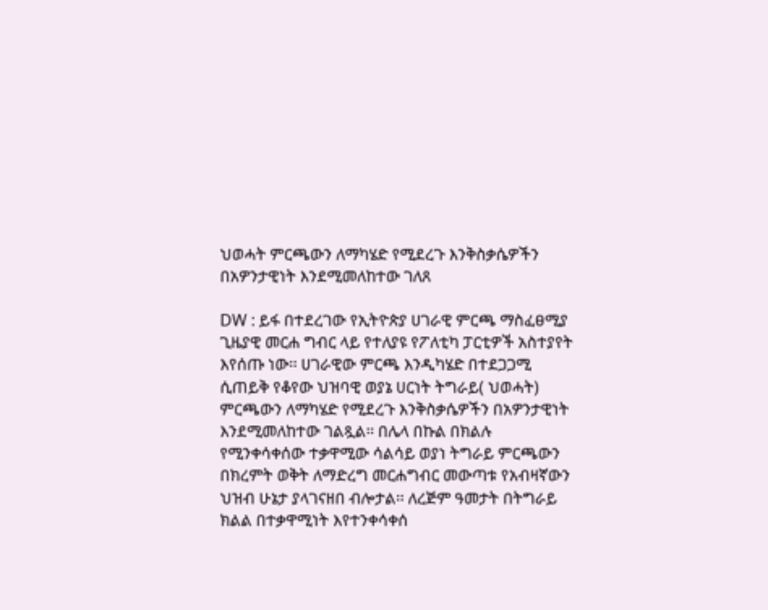ህወሓት ምርጫውን ለማካሄድ የሚደረጉ እንቅስቃሴዎችን በአዎንታዊነት እንደሚመለከተው ገለጸ

DW : ይፋ በተደረገው የኢትዮጵያ ሀገራዊ ምርጫ ማስፈፀሚያ ጊዜያዊ መርሐ ግብር ላይ የተለያዩ የፖለቲካ ፓርቲዎች አስተያየት እየሰጡ ነው፡፡ ሀገራዊው ምርጫ እንዲካሄድ በተደጋጋሚ ሲጠይቅ የቆየው ህዝባዊ ወያኔ ሀርነት ትግራይ( ህወሓት) ምርጫውን ለማካሄድ የሚደረጉ እንቅስቃሴዎችን በአዎንታዊነት እንደሚመለከተው ገልጿል፡፡ በሌላ በኩል በክልሉ የሚንቀሳቀሰው ተቃዋሚው ሳልሳይ ወያነ ትግራይ ምርጫውን በክረምት ወቅት ለማድረግ መርሐግብር መውጣቱ የአብዛኛውን ህዝብ ሁኔታ ያላገናዘበ ብሎታል፡፡ ለረጅም ዓመታት በትግራይ ክልል በተቃዋሚነት እየተንቀሳቀሰ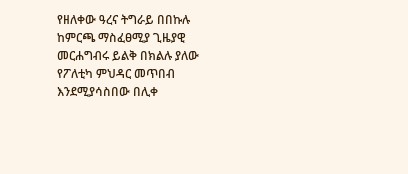የዘለቀው ዓረና ትግራይ በበኩሉ ከምርጫ ማስፈፀሚያ ጊዜያዊ መርሐግብሩ ይልቅ በክልሉ ያለው የፖለቲካ ምህዳር መጥበብ እንደሚያሳስበው በሊቀ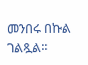መንበሩ በኩል ገልጿል፡፡